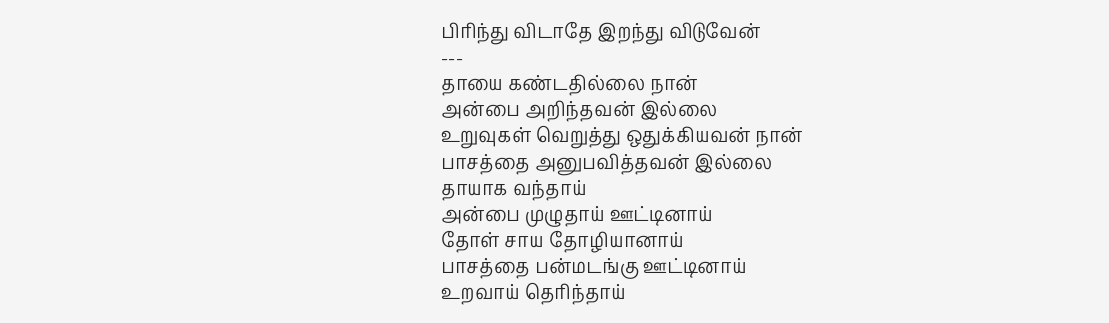பிரிந்து விடாதே இறந்து விடுவேன்
---
தாயை கண்டதில்லை நான்
அன்பை அறிந்தவன் இல்லை
உறுவுகள் வெறுத்து ஒதுக்கியவன் நான்
பாசத்தை அனுபவித்தவன் இல்லை
தாயாக வந்தாய்
அன்பை முழுதாய் ஊட்டினாய்
தோள் சாய தோழியானாய்
பாசத்தை பன்மடங்கு ஊட்டினாய்
உறவாய் தெரிந்தாய்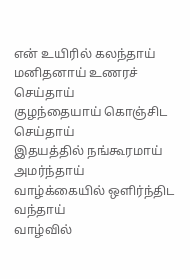என் உயிரில் கலந்தாய்
மனிதனாய் உணரச் செய்தாய்
குழந்தையாய் கொஞ்சிட செய்தாய்
இதயத்தில் நங்கூரமாய் அமர்ந்தாய்
வாழ்க்கையில் ஒளிர்ந்திட வந்தாய்
வாழ்வில்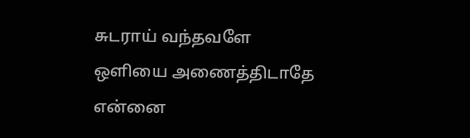சுடராய் வந்தவளே
ஒளியை அணைத்திடாதே
என்னை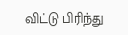விட்டு பிரிந்து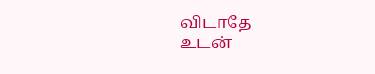விடாதே
உடன்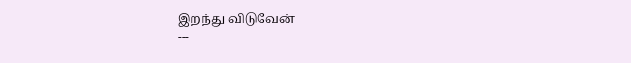இறந்து விடுவேன்
---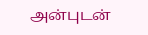அன்புடன்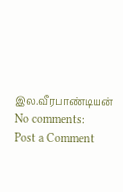இல.வீரபாண்டியன்
No comments:
Post a Comment